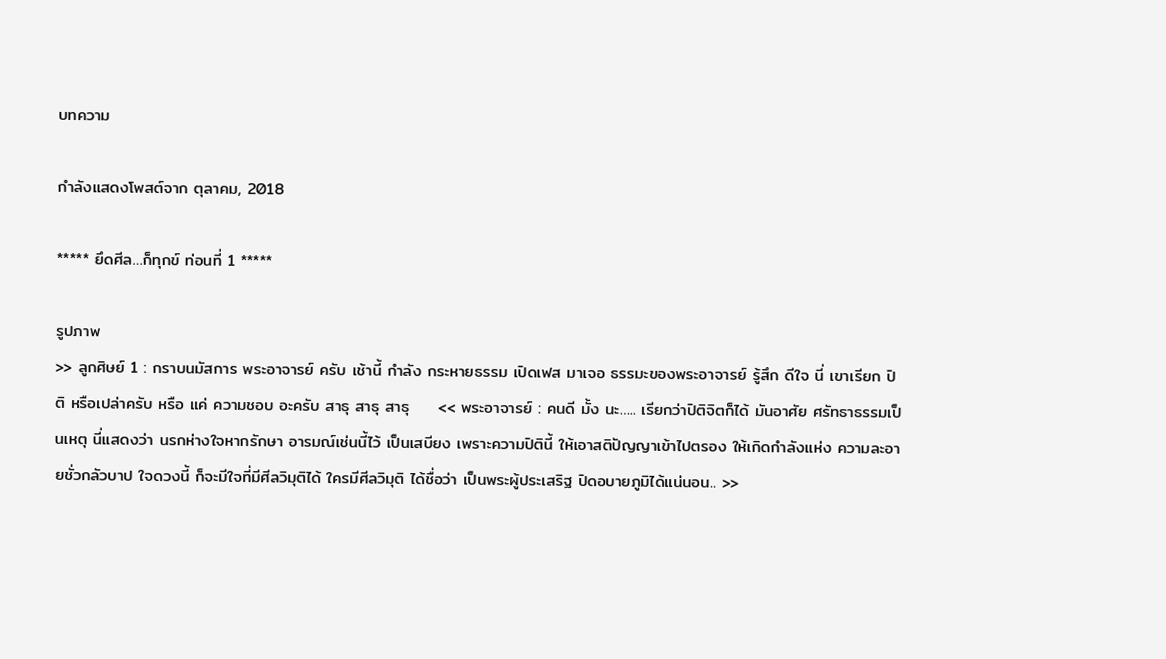บทความ

กำลังแสดงโพสต์จาก ตุลาคม, 2018

***** ยึดศีล…ก็ทุกข์ ท่อนที่ 1 *****

รูปภาพ
>> ลูกศิษย์ 1 : กราบนมัสการ พระอาจารย์ ครับ เช้านี้ กำลัง กระหายธรรม เปิดเฟส มาเจอ ธรรมะของพระอาจารย์ รู้สึก ดีใจ นี่ เขาเรียก ปิติ หรือเปล่าครับ หรือ แค่ ความชอบ อะครับ สาธุ สาธุ สาธุ     << พระอาจารย์ : คนดี มั้ง นะ….. เรียกว่าปิติจิตก็ได้ มันอาศัย ศรัทธาธรรมเป็นเหตุ นี่แสดงว่า นรกห่างใจหากรักษา อารมณ์เช่นนี้ไว้ เป็นเสบียง เพราะความปิตินี้ ให้เอาสติปัญญาเข้าไปตรอง ให้เกิดกำลังแห่ง ความละอายชั่วกลัวบาป ใจดวงนี้ ก็จะมีใจที่มีศีลวิมุติได้ ใครมีศีลวิมุติ ได้ชื่อว่า เป็นพระผู้ประเสริฐ ปิดอบายภูมิได้แน่นอน.. >>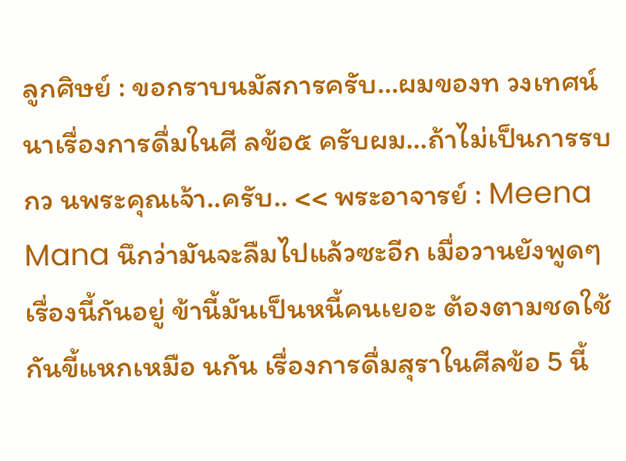ลูกศิษย์ : ขอกราบนมัสการครับ…ผมของท วงเทศน์นาเรื่องการดื่มในศี ลข้อ๕ ครับผม…ถ้าไม่เป็นการรบกว นพระคุณเจ้า..ครับ.. << พระอาจารย์ : Meena Mana นึกว่ามันจะลืมไปแล้วซะอีก เมื่อวานยังพูดๆ เรื่องนี้กันอยู่ ข้านี้มันเป็นหนี้คนเยอะ ต้องตามชดใช้กันขี้แหกเหมือ นกัน เรื่องการดื่มสุราในศีลข้อ 5 นี้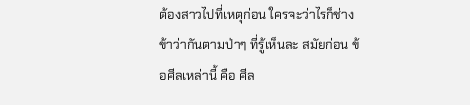ต้องสาวไปที่เหตุก่อน ใครจะว่าไรก็ช่าง ข้าว่ากันตามป่าๆ ที่รู้เห็นละ สมัยก่อน ข้อศีลเหล่านี้ คือ ศีล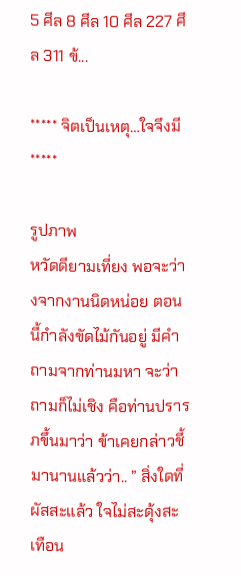5 ศีล 8 ศีล 10 ศีล 227 ศีล 311 ข้...

***** จิตเป็นเหตุ…ใจจึงมี *****

รูปภาพ
หวัดดียามเที่ยง พอจะว่างจากงานนิดหน่อย ตอนนี้กำลังขัดไม้กันอยู่ มีคำถามจากท่านมหา จะว่าถามก็ไม่เชิง คือท่านปรารภขึ้นมาว่า ข้าเคยกล่าวชี้มานานแล้วว่า.. ” สิ่งใดที่ผัสสะแล้ว ใจไม่สะดุ้งสะเทือน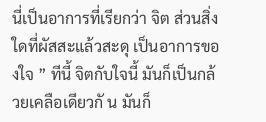นี่เป็นอาการที่เรียกว่า จิต ส่วนสิ่งใดที่ผัสสะแล้วสะดุ เป็นอาการของใจ ” ทีนี้ จิตกับใจนี้ มันก็เป็นกล้วยเคลือเดียวกั น มันก็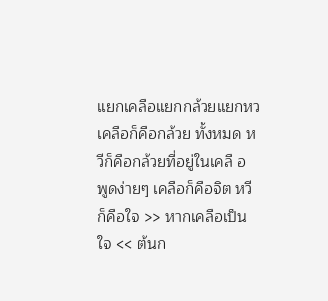แยกเคลือแยกกล้วยแยกหว เคลือก็คือกล้วย ทั้งหมด หวีก็คือกล้วยที่อยู่ในเคลื อ พูดง่ายๆ เคลือก็คือจิต หวีก็คือใจ >> หากเคลือเป็น ใจ << ต้นก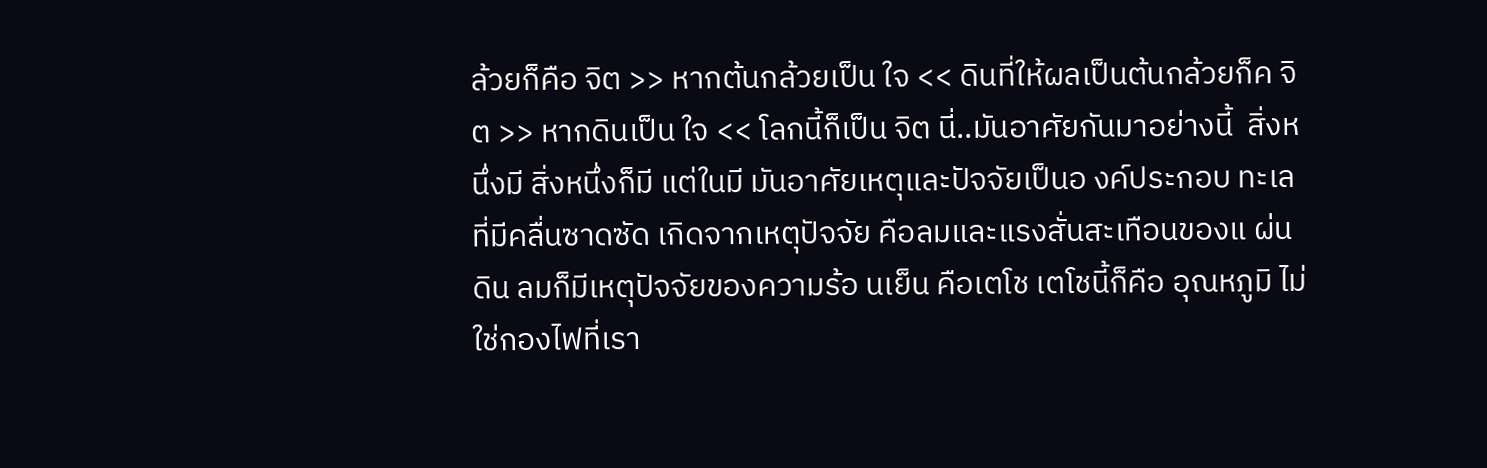ล้วยก็คือ จิต >> หากต้นกล้วยเป็น ใจ << ดินที่ให้ผลเป็นต้นกล้วยก็ค จิต >> หากดินเป็น ใจ << โลกนี้ก็เป็น จิต นี่..มันอาศัยกันมาอย่างนี้  สิ่งหนึ่งมี สิ่งหนึ่งก็มี แต่ในมี มันอาศัยเหตุและปัจจัยเป็นอ งค์ประกอบ ทะเลที่มีคลื่นซาดซัด เกิดจากเหตุปัจจัย คือลมและแรงสั่นสะเทือนของแ ผ่นดิน ลมก็มีเหตุปัจจัยของความร้อ นเย็น คือเตโช เตโชนี้ก็คือ อุณหภูมิ ไม่ใช่กองไฟที่เรา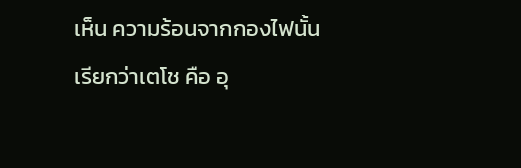เห็น ความร้อนจากกองไฟนั้น เรียกว่าเตโช คือ อุ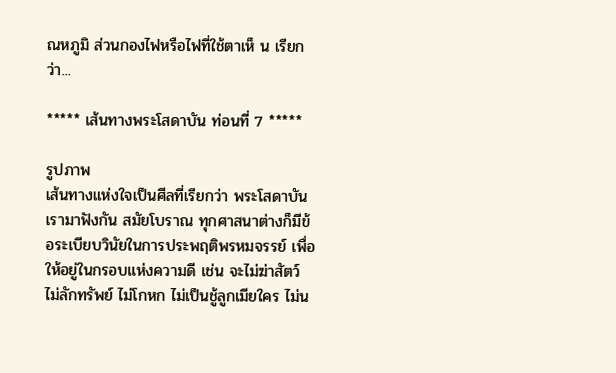ณหภูมิ ส่วนกองไฟหรือไฟที่ใช้ตาเห็ น เรียกว่า...

***** เส้นทางพระโสดาบัน ท่อนที่ 7 *****

รูปภาพ
เส้นทางแห่งใจเป็นศีลที่เรียกว่า พระโสดาบัน เรามาฟังกัน สมัยโบราณ ทุกศาสนาต่างก็มีข้อระเบียบวินัยในการประพฤติพรหมจรรย์ เพื่อให้อยู่ในกรอบแห่งความดี เช่น จะไม่ฆ่าสัตว์ ไม่ลักทรัพย์ ไม่โกหก ไม่เป็นชู้ลูกเมียใคร ไม่น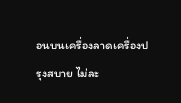อนบนเครื่องลาดเครื่องปรุงสบาย ไม่ละ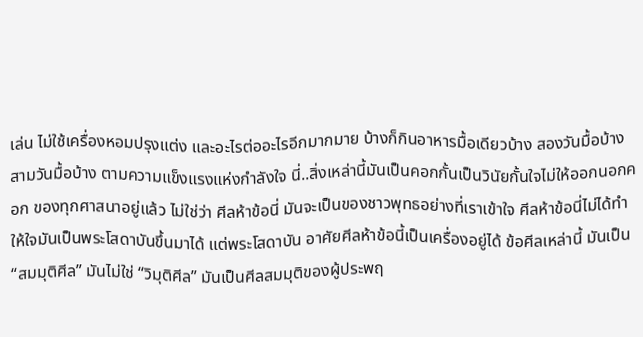เล่น ไม่ใช้เครื่องหอมปรุงแต่ง และอะไรต่ออะไรอีกมากมาย บ้างก็กินอาหารมื้อเดียวบ้าง สองวันมื้อบ้าง สามวันมื้อบ้าง ตามความแข็งแรงแห่งกำลังใจ นี่..สิ่งเหล่านี้มันเป็นคอกกั้นเป็นวินัยกั้นใจไม่ให้ออกนอกคอก ของทุกศาสนาอยู่แล้ว ไม่ใช่ว่า ศีลห้าข้อนี่ มันจะเป็นของชาวพุทธอย่างที่เราเข้าใจ ศีลห้าข้อนี่ไม่ได้ทำให้ใจมันเป็นพระโสดาบันขึ้นมาได้ แต่พระโสดาบัน อาศัยศีลห้าข้อนี้เป็นเครื่องอยู่ได้ ข้อศีลเหล่านี้ มันเป็น “สมมุติศีล” มันไม่ใช่ “วิมุติศีล” มันเป็นศีลสมมุติของผู้ประพฤ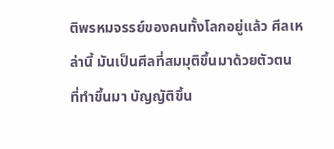ติพรหมจรรย์ของคนทั้งโลกอยู่แล้ว ศีลเหล่านี้ มันเป็นศีลที่สมมุติขึ้นมาด้วยตัวตน ที่ทำขึ้นมา บัญญัติขึ้น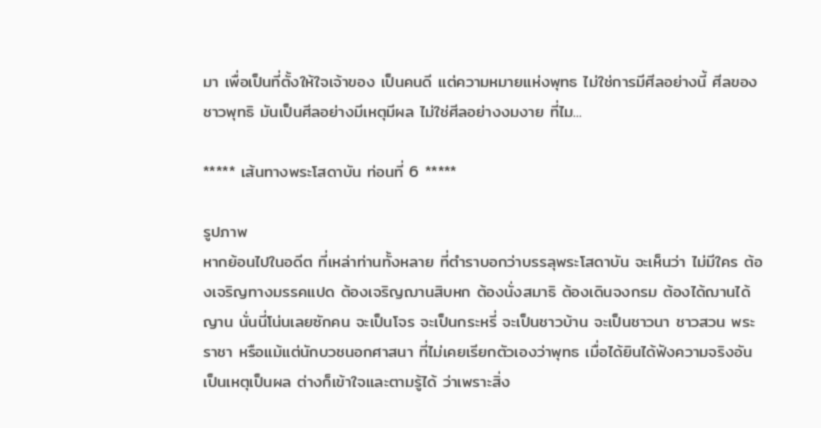มา เพื่อเป็นที่ตั้งให้ใจเจ้าของ เป็นคนดี แต่ความหมายแห่งพุทธ ไม่ใช่การมีศีลอย่างนี้ ศีลของชาวพุทธิ มันเป็นศีลอย่างมีเหตุมีผล ไม่ใช่ศีลอย่างงมงาย ที่ไม...

***** เส้นทางพระโสดาบัน ท่อนที่ 6 *****

รูปภาพ
หากย้อนไปในอดีต ที่เหล่าท่านทั้งหลาย ที่ตำราบอกว่าบรรลุพระโสดาบัน จะเห็นว่า ไม่มีใคร ต้องเจริญทางมรรคแปด ต้องเจริญฌานสิบหก ต้องนั่งสมาธิ ต้องเดินจงกรม ต้องได้ฌานได้ญาน นั่นนี่โน่นเลยซักคน จะเป็นโจร จะเป็นกระหรี่ จะเป็นชาวบ้าน จะเป็นชาวนา ชาวสวน พระราชา หรือแม้แต่นักบวชนอกศาสนา ที่ไม่เคยเรียกตัวเองว่าพุทธ เมื่อได้ยินได้ฟังความจริงอันเป็นเหตุเป็นผล ต่างก็เข้าใจและตามรู้ได้ ว่าเพราะสิ่ง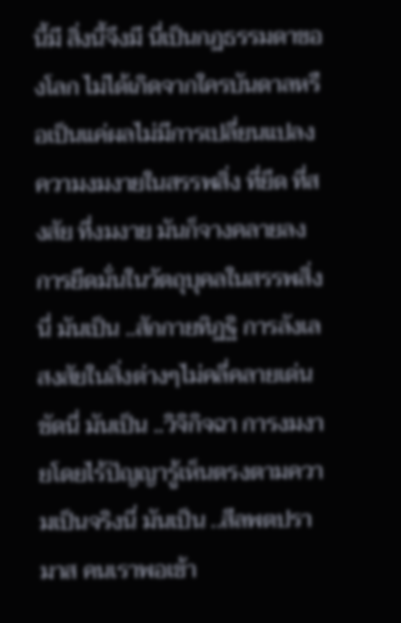นี้มี สิ่งนี้จึงมี นี่เป็นกฏธรรมดาของโลก ไม่ได้เกิดจากใครบันดาลหรือเป็นแค่ผลไม่มีการเปลี่ยนแปลง ความงมงายในสรรพสิ่ง ที่ยึด ที่สงสัย ที่งมงาย มันก็จางคลายลง การยึดมั่นในวัตถุบุคลในสรรพสิ่งนี่ มันเป็น ..สักกายทิฏฐิ การลังเลสงสัยในสิ่งต่างๆไม่คลี่คลายเด่นชัดนี่ มันเป็น ..วิจิกิจฉา การงมงายโดยไร้ปัญญารู้เห็นตรงตามความเป็นจริงนี่ มันเป็น ..สีลพตปรามาส คนเราพอเข้า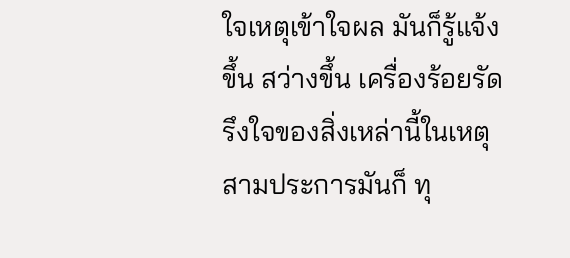ใจเหตุเข้าใจผล มันก็รู้แจ้งขึ้น สว่างขึ้น เครื่องร้อยรัดรึงใจของสิ่งเหล่านี้ในเหตุ สามประการมันก็ ทุ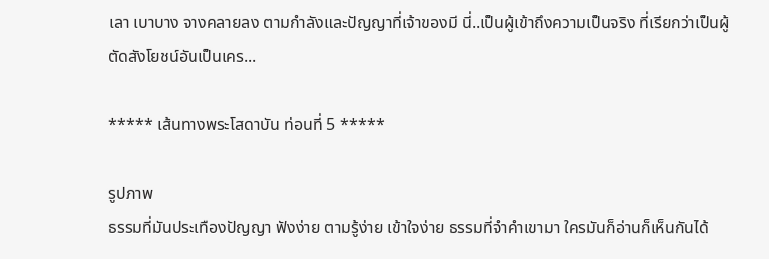เลา เบาบาง จางคลายลง ตามกำลังและปัญญาที่เจ้าของมี นี่..เป็นผู้เข้าถึงความเป็นจริง ที่เรียกว่าเป็นผู้ตัดสังโยชน์อันเป็นเคร...

***** เส้นทางพระโสดาบัน ท่อนที่ 5 *****

รูปภาพ
ธรรมที่มันประเทืองปัญญา ฟังง่าย ตามรู้ง่าย เข้าใจง่าย ธรรมที่จำคำเขามา ใครมันก็อ่านก็เห็นกันได้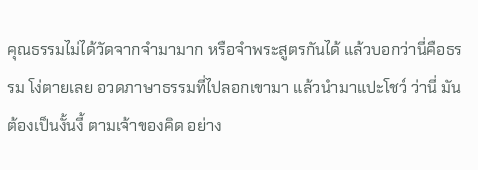คุณธรรมไม่ได้วัดจากจำมามาก หรือจำพระสูตรกันได้ แล้วบอกว่านี่คือธรรม โง่ตายเลย อวดภาษาธรรมที่ไปลอกเขามา แล้วนำมาแปะโชว์ ว่านี่ มันต้องเป็นงั้นงี้ ตามเจ้าของคิด อย่าง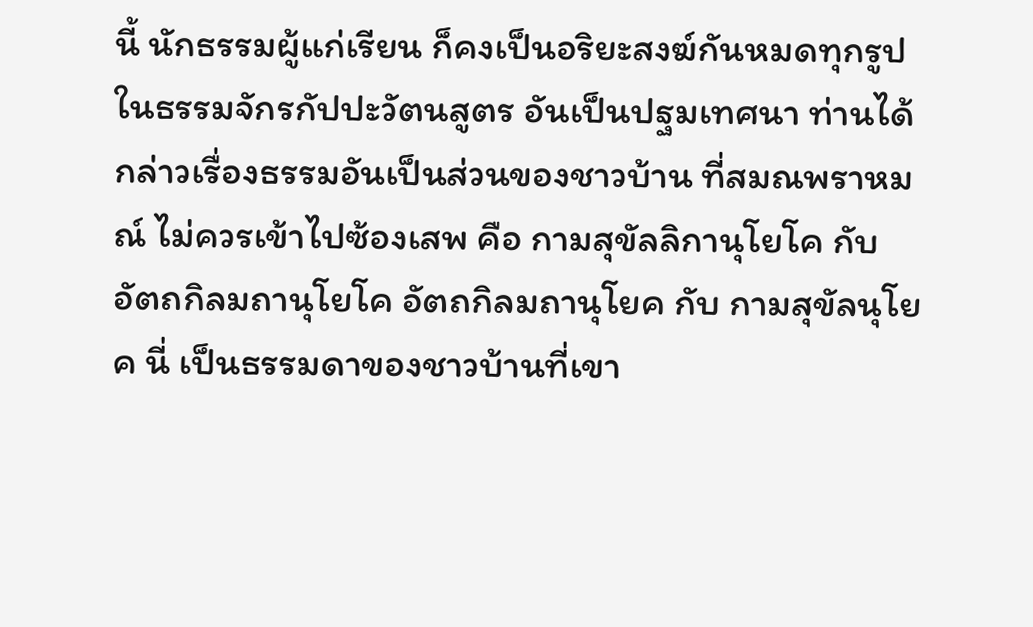นี้ นักธรรมผู้แก่เรียน ก็คงเป็นอริยะสงฆ์กันหมดทุกรูป ในธรรมจักรกัปปะวัตนสูตร อันเป็นปฐมเทศนา ท่านได้กล่าวเรื่องธรรมอันเป็นส่วนของชาวบ้าน ที่สมณพราหมณ์ ไม่ควรเข้าไปซ้องเสพ คือ กามสุขัลลิกานุโยโค กับ อัตถกิลมถานุโยโค อัตถกิลมถานุโยค กับ กามสุขัลนุโยค นี่ เป็นธรรมดาของชาวบ้านที่เขา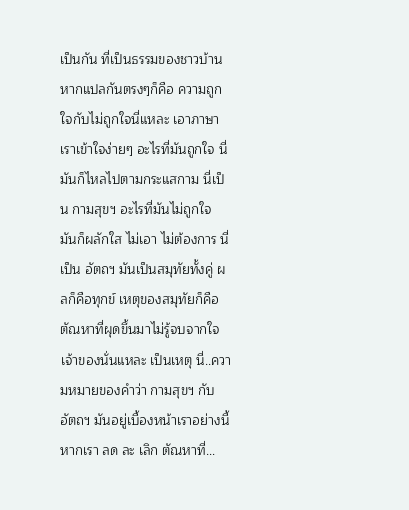เป็นกัน ที่เป็นธรรมของชาวบ้าน หากแปลกันตรงๆก็คือ ความถูกใจกับไม่ถูกใจนี่แหละ เอาภาษาเราเข้าใจง่ายๆ อะไรที่มันถูกใจ นี่มันก็ไหลไปตามกระแสกาม นี่เป็น กามสุขฯ อะไรที่มันไม่ถูกใจ มันก็ผลักใส ไม่เอา ไม่ต้องการ นี่เป็น อัตถฯ มันเป็นสมุทัยทั้งคู่ ผลก็คือทุกข์ เหตุของสมุทัยก็คือ ตัณหาที่ผุดขึ้นมาไม่รู้จบจากใจเจ้าของนั่นแหละ เป็นเหตุ นี่..ความหมายของคำว่า กามสุขฯ กับ อัตถฯ มันอยู่เบื้องหน้าเราอย่างนี้ หากเรา ลด ละ เลิก ตัณหาที่...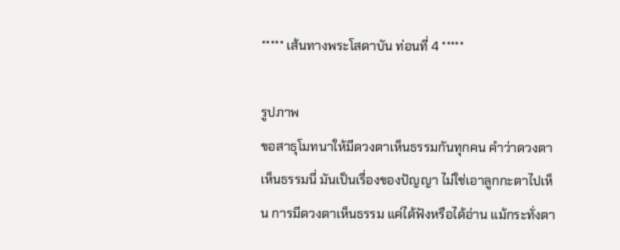***** เส้นทางพระโสดาบัน ท่อนที่ 4 *****

รูปภาพ
ขอสาธุโมทนาให้มีดวงตาเห็นธรรมกันทุกคน คำว่าดวงตาเห็นธรรมนี่ มันเป็นเรื่องของปัญญา ไม่ใช่เอาลูกกะตาไปเห็น การมีดวงตาเห็นธรรม แค่ได้ฟังหรือได้อ่าน แม้กระทั่งตา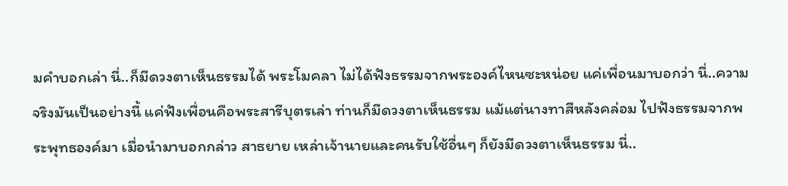มคำบอกเล่า นี่..ก็มีดวงตาเห็นธรรมได้ พระโมคลา ไม่ได้ฟังธรรมจากพระองค์ไหนซะหน่อย แค่เพื่อนมาบอกว่า นี่..ความจริงมันเป็นอย่างนี้ แค่ฟังเพื่อนคือพระสารีบุตรเล่า ท่านก็มีดวงตาเห็นธรรม แม้แต่นางทาสีหลังคล่อม ไปฟังธรรมจากพระพุทธองค์มา เมื่อนำมาบอกกล่าว สาธยาย เหล่าเจ้านายและคนรับใช้อื่นๆ ก็ยังมีดวงตาเห็นธรรม นี่..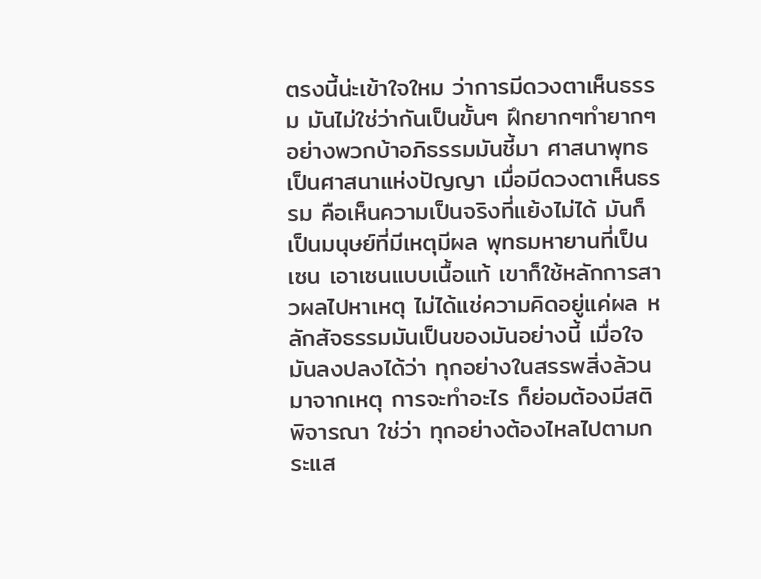ตรงนี้น่ะเข้าใจใหม ว่าการมีดวงตาเห็นธรรม มันไม่ใช่ว่ากันเป็นขั้นๆ ฝึกยากๆทำยากๆอย่างพวกบ้าอภิธรรมมันชี้มา ศาสนาพุทธเป็นศาสนาแห่งปัญญา เมื่อมีดวงตาเห็นธรรม คือเห็นความเป็นจริงที่แย้งไม่ได้ มันก็เป็นมนุษย์ที่มีเหตุมีผล พุทธมหายานที่เป็นเซน เอาเซนแบบเนื้อแท้ เขาก็ใช้หลักการสาวผลไปหาเหตุ ไม่ได้แช่ความคิดอยู่แค่ผล หลักสัจธรรมมันเป็นของมันอย่างนี้ เมื่อใจมันลงปลงได้ว่า ทุกอย่างในสรรพสิ่งล้วนมาจากเหตุ การจะทำอะไร ก็ย่อมต้องมีสติพิจารณา ใช่ว่า ทุกอย่างต้องไหลไปตามกระแส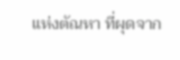แห่งตัณหา ที่ผุดจาก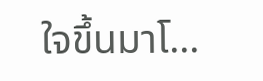ใจขึ้นมาโ...